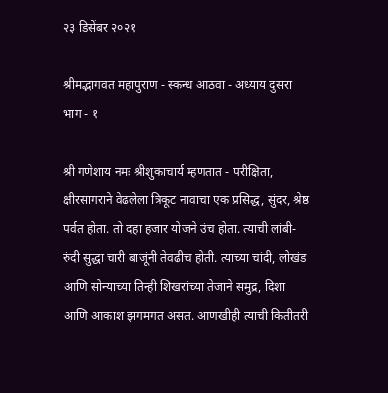२३ डिसेंबर २०२१

श्रीमद्भागवत महापुराण - स्कन्ध आठवा - अध्याय दुसरा भाग - १

श्री गणेशाय नमः श्रीशुकाचार्य म्हणतात - परीक्षिता, क्षीरसागराने वेढलेला त्रिकूट नावाचा एक प्रसिद्ध, सुंदर, श्रेष्ठ पर्वत होता. तो दहा हजार योजने उंच होता. त्याची लांबी- रुंदी सुद्धा चारी बाजूंनी तेवढीच होती. त्याच्या चांदी, लोखंड आणि सोन्याच्या तिन्ही शिखरांच्या तेजाने समुद्र, दिशा आणि आकाश झगमगत असत. आणखीही त्याची कितीतरी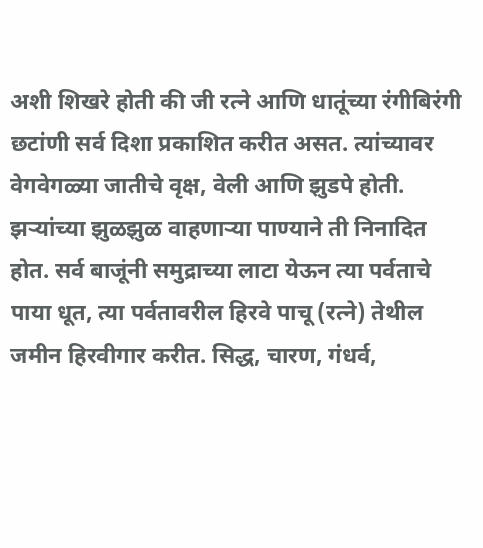अशी शिखरे होती की जी रत्ने आणि धातूंच्या रंगीबिरंगी छटांणी सर्व दिशा प्रकाशित करीत असत. त्यांच्यावर वेगवेगळ्या जातीचे वृक्ष, वेली आणि झुडपे होती. झऱ्यांच्या झुळझुळ वाहणाऱ्या पाण्याने ती निनादित होत. सर्व बाजूंनी समुद्राच्या लाटा येऊन त्या पर्वताचे पाया धूत, त्या पर्वतावरील हिरवे पाचू (रत्ने) तेथील जमीन हिरवीगार करीत. सिद्ध, चारण, गंधर्व,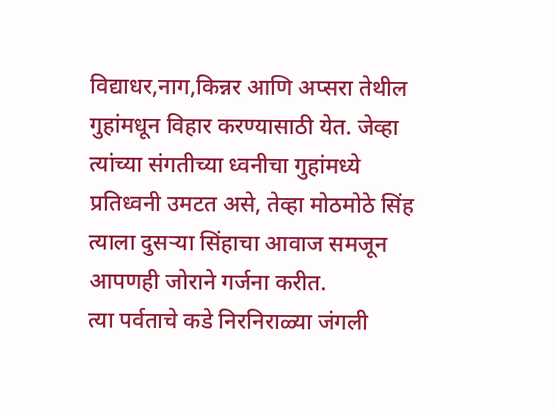विद्याधर,नाग,किन्नर आणि अप्सरा तेथील गुहांमधून विहार करण्यासाठी येत. जेव्हा त्यांच्या संगतीच्या ध्वनीचा गुहांमध्ये प्रतिध्वनी उमटत असे, तेव्हा मोठमोठे सिंह त्याला दुसऱ्या सिंहाचा आवाज समजून आपणही जोराने गर्जना करीत.
त्या पर्वताचे कडे निरनिराळ्या जंगली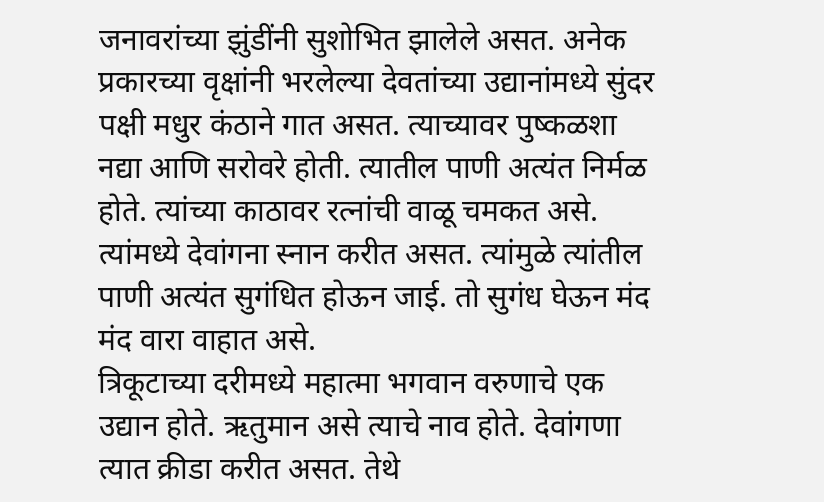जनावरांच्या झुंडींनी सुशोभित झालेले असत. अनेक प्रकारच्या वृक्षांनी भरलेल्या देवतांच्या उद्यानांमध्ये सुंदर पक्षी मधुर कंठाने गात असत. त्याच्यावर पुष्कळशा नद्या आणि सरोवरे होती. त्यातील पाणी अत्यंत निर्मळ होते. त्यांच्या काठावर रत्नांची वाळू चमकत असे. त्यांमध्ये देवांगना स्नान करीत असत. त्यांमुळे त्यांतील पाणी अत्यंत सुगंधित होऊन जाई. तो सुगंध घेऊन मंद मंद वारा वाहात असे.
त्रिकूटाच्या दरीमध्ये महात्मा भगवान वरुणाचे एक उद्यान होते. ऋतुमान असे त्याचे नाव होते. देवांगणा त्यात क्रीडा करीत असत. तेथे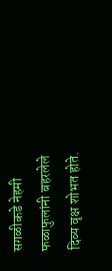सगळीकडे नेहमी फळाफुलांनी बहरलेले दिव्य वृक्ष शोभत होते.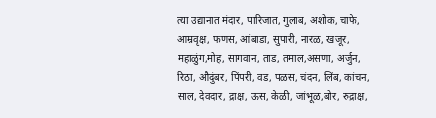त्या उद्यानात मंदार, पारिजात, गुलाब, अशोक, चाफे, आम्रवृक्ष, फणस, आंबाडा, सुपारी, नारळ, खजूर, महाळुंग,मोह, सागवान, ताड, तमाल,असणा, अर्जुन, रिठा, औदुंबर, पिंपरी, वड, पळस, चंदन, लिंब, कांचन, साल, देवदार, द्राक्ष, ऊस, केळी, जांभूळ,बोर, रुद्राक्ष,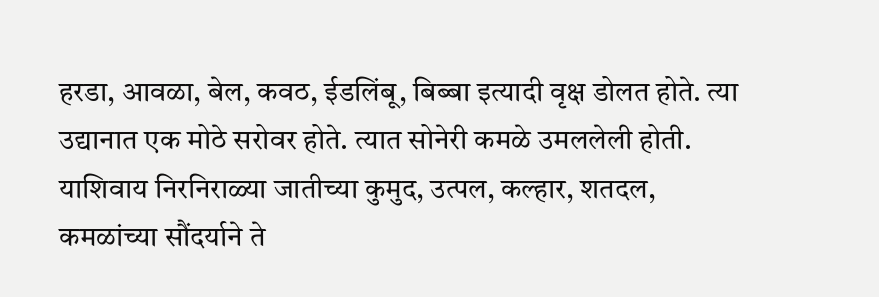हरडा, आवळा, बेल, कवठ, ईडलिंबू, बिब्बा इत्यादी वृक्ष डोलत होते. त्या उद्यानात एक मोठे सरोवर होते. त्यात सोनेरी कमळे उमललेली होती. याशिवाय निरनिराळ्या जातीच्या कुमुद, उत्पल, कल्हार, शतदल, कमळांच्या सौंदर्याने ते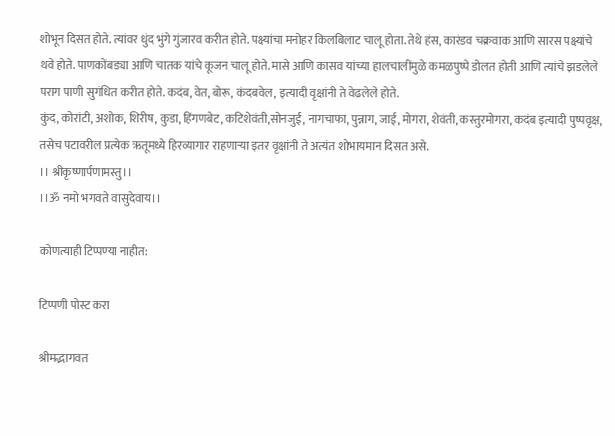शोभून दिसत होते. त्यांवर धुंद भुंगे गुंजारव करीत होते. पक्ष्यांचा मनोहर किलबिलाट चालू होता. तेथे हंस, कारंडव चक्रवाक आणि सारस पक्ष्यांचे थवे होते. पाणकोंबड्या आणि चातक यांचे कूजन चालू होते. मासे आणि कासव यांच्या हालचालींमुळे कमळपुष्पे डोलत होती आणि त्यांचे झडलेले पराग पाणी सुगंधित करीत होते. कदंब, वेत, बोरू, कंदबवेल, इत्यादी वृक्षांनी ते वेढलेले होते.
कुंद, कोरांटी, अशोक, शिरीष, कुडा, हिंगणबेट, कटिशेवंती,सोनजुई, नागचाफा, पुन्नाग, जाई, मोगरा, शेवंती, कस्तुरमोगरा, कदंब इत्यादी पुष्पवृक्ष, तसेच पटावरील प्रत्येक ऋतूमध्ये हिरव्यागार राहणाऱ्या इतर वृक्षांनी ते अत्यंत शोभायमान दिसत असे.
।। श्रीकृष्णार्पणामस्तु।।
।।ॐ नमो भगवते वासुदेवाय।।

कोणत्याही टिप्पण्‍या नाहीत:

टिप्पणी पोस्ट करा

श्रीमद्भागवत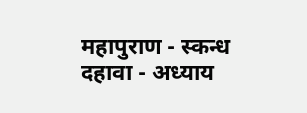महापुराण - स्कन्ध दहावा - अध्याय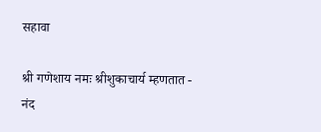सहावा

श्री गणेशाय नमः श्रीशुकाचार्य म्हणतात - नंद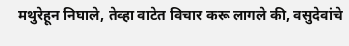मथुरेहून निघाले, तेव्हा वाटेत विचार करू लागले की, वसुदेवांचे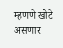म्हणणे खोटे असणार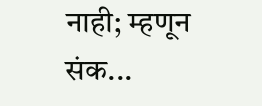नाही; म्हणून संक...